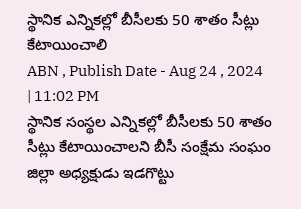స్థానిక ఎన్నికల్లో బీసీలకు 50 శాతం సీట్లు కేటాయించాలి
ABN , Publish Date - Aug 24 , 2024 | 11:02 PM
స్థానిక సంస్థల ఎన్నికల్లో బీసీలకు 50 శాతం సీట్లు కేటాయించాలని బీసీ సంక్షేమ సంఘం జిల్లా అధ్యక్షుడు ఇడగొట్టు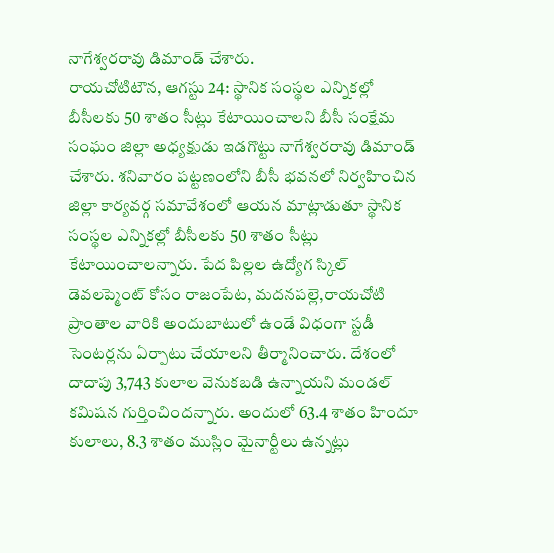నాగేశ్వరరావు డిమాండ్ చేశారు.
రాయచోటిటౌన, ఆగస్టు 24: స్థానిక సంస్థల ఎన్నికల్లో బీసీలకు 50 శాతం సీట్లు కేటాయించాలని బీసీ సంక్షేమ సంఘం జిల్లా అధ్యక్షుడు ఇడగొట్టు నాగేశ్వరరావు డిమాండ్ చేశారు. శనివారం పట్టణంలోని బీసీ భవనలో నిర్వహించిన జిల్లా కార్యవర్గ సమావేశంలో ఆయన మాట్లాడుతూ స్థానిక సంస్థల ఎన్నికల్లో బీసీలకు 50 శాతం సీట్లు కేటాయించాలన్నారు. పేద పిల్లల ఉద్యోగ స్కిల్ డెవలప్మెంట్ కోసం రాజంపేట, మదనపల్లె,రాయచోటి ప్రాంతాల వారికి అందుబాటులో ఉండే విధంగా స్టడీ సెంటర్లను ఏర్పాటు చేయాలని తీర్మానించారు. దేశంలో దాదాపు 3,743 కులాల వెనుకబడి ఉన్నాయని మండల్ కమిషన గుర్తించిందన్నారు. అందులో 63.4 శాతం హిందూ కులాలు, 8.3 శాతం ముస్లిం మైనార్టీలు ఉన్నట్లు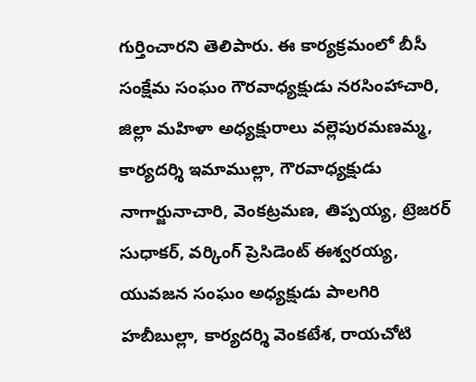గుర్తించారని తెలిపారు. ఈ కార్యక్రమంలో బీసీ సంక్షేమ సంఘం గౌరవాధ్యక్షుడు నరసింహాచారి, జిల్లా మహిళా అధ్యక్షురాలు వల్లెపురమణమ్మ, కార్యదర్శి ఇమాముల్లా, గౌరవాధ్యక్షుడు నాగార్జునాచారి, వెంకట్రమణ, తిప్పయ్య, ట్రెజరర్ సుధాకర్, వర్కింగ్ ప్రెసిడెంట్ ఈశ్వరయ్య, యువజన సంఘం అధ్యక్షుడు పాలగిరి హబీబుల్లా, కార్యదర్శి వెంకటేశ, రాయచోటి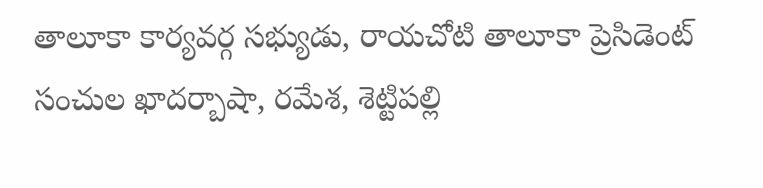తాలూకా కార్యవర్గ సభ్యుడు, రాయచోటి తాలూకా ప్రెసిడెంట్ సంచుల ఖాదర్బాషా, రమేశ, శెట్టిపల్లి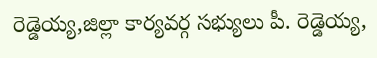రెడ్డెయ్య,జిల్లా కార్యవర్గ సభ్యులు పీ. రెడ్డెయ్య,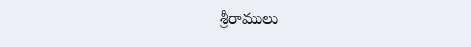శ్రీరాములు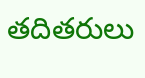తదితరులు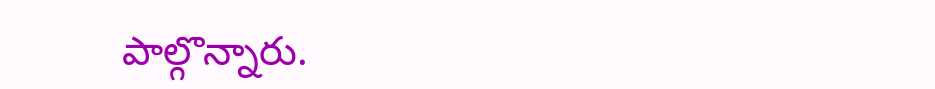పాల్గొన్నారు.